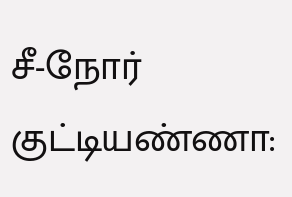சீ-நோர் குட்டியண்ணா: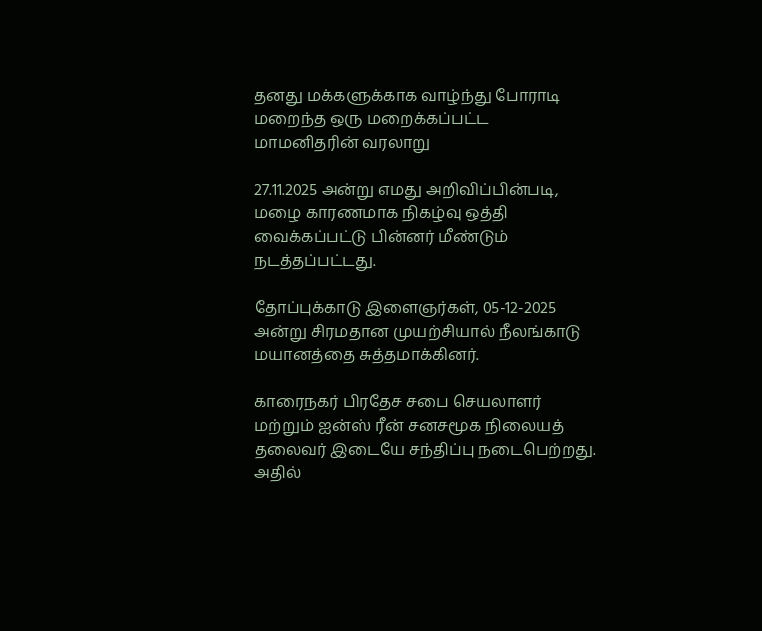தனது மக்களுக்காக வாழ்ந்து போராடி மறைந்த ஒரு மறைக்கப்பட்ட மாமனிதரின் வரலாறு

27.11.2025 அன்று எமது அறிவிப்பின்படி, மழை காரணமாக நிகழ்வு ஒத்தி வைக்கப்பட்டு பின்னர் மீண்டும் நடத்தப்பட்டது.

தோப்புக்காடு இளைஞர்கள், 05-12-2025 அன்று சிரமதான முயற்சியால் நீலங்காடு மயானத்தை சுத்தமாக்கினர்.

காரைநகர் பிரதேச சபை செயலாளர் மற்றும் ஐன்ஸ் ரீன் சனசமூக நிலையத் தலைவர் இடையே சந்திப்பு நடைபெற்றது. அதில்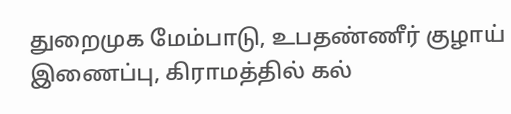துறைமுக மேம்பாடு, உபதண்ணீர் குழாய் இணைப்பு, கிராமத்தில் கல்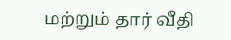மற்றும் தார் வீதி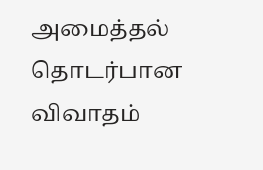அமைத்தல் தொடர்பான விவாதம்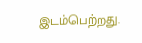இடம்பெற்றது.